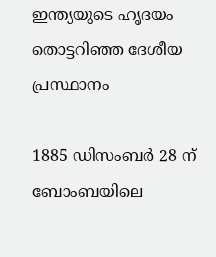ഇന്ത്യയുടെ ഹൃദയം തൊട്ടറിഞ്ഞ ദേശീയ പ്രസ്ഥാനം

1885 ഡിസംബർ 28 ന് ബോംബയിലെ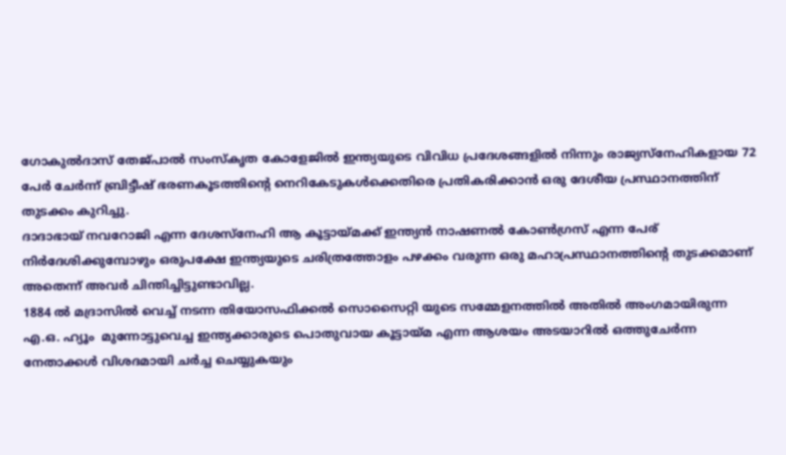ഗോകുൽദാസ് തേജ്പാൽ സംസ്‌കൃത കോളേജിൽ ഇന്ത്യയുടെ വിവിധ പ്രദേശങ്ങളിൽ നിന്നും രാജ്യസ്‌നേഹികളായ 72 പേർ ചേർന്ന് ബ്രിട്ടീഷ് ഭരണകൂടത്തിന്റെ നെറികേടുകൾക്കെതിരെ പ്രതികരിക്കാൻ ഒരു ദേശീയ പ്രസ്ഥാനത്തിന് തുടക്കം കുറിച്ചു.
ദാദാഭായ് നവറോജി എന്ന ദേശസ്‌നേഹി ആ കൂട്ടായ്മക്ക് ഇന്ത്യൻ നാഷണൽ കോൺഗ്രസ് എന്ന പേര് നിർദേശിക്കുമ്പോഴും ഒരുപക്ഷേ ഇന്ത്യയുടെ ചരിത്രത്തോളം പഴക്കം വരുന്ന ഒരു മഹാപ്രസ്ഥാനത്തിന്റെ തുടക്കമാണ് അതെന്ന് അവർ ചിന്തിച്ചിട്ടുണ്ടാവില്ല.
1884 ൽ മദ്രാസിൽ വെച്ച് നടന്ന തിയോസഫിക്കൽ സൊസൈറ്റി യുടെ സമ്മേളനത്തിൽ അതിൽ അംഗമായിരുന്ന എ.ഒ. ഹ്യൂം  മുന്നോട്ടുവെച്ച ഇന്ത്യക്കാരുടെ പൊതുവായ കൂട്ടായ്മ എന്ന ആശയം അടയാറിൽ ഒത്തുചേർന്ന നേതാക്കൾ വിശദമായി ചർച്ച ചെയ്യുകയും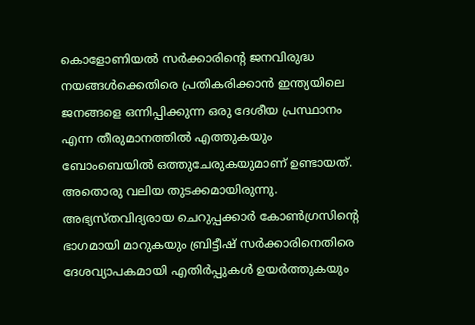കൊളോണിയൽ സർക്കാരിന്റെ ജനവിരുദ്ധ നയങ്ങൾക്കെതിരെ പ്രതികരിക്കാൻ ഇന്ത്യയിലെ ജനങ്ങളെ ഒന്നിപ്പിക്കുന്ന ഒരു ദേശീയ പ്രസ്ഥാനം എന്ന തീരുമാനത്തിൽ എത്തുകയും ബോംബെയിൽ ഒത്തുചേരുകയുമാണ് ഉണ്ടായത്. അതൊരു വലിയ തുടക്കമായിരുന്നു. അഭ്യസ്തവിദ്യരായ ചെറുപ്പക്കാർ കോൺഗ്രസിന്റെ ഭാഗമായി മാറുകയും ബ്രിട്ടീഷ് സർക്കാരിനെതിരെ ദേശവ്യാപകമായി എതിർപ്പുകൾ ഉയർത്തുകയും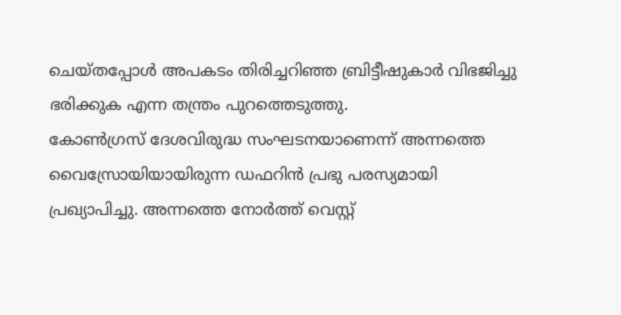ചെയ്തപ്പോൾ അപകടം തിരിച്ചറിഞ്ഞ ബ്രിട്ടീഷുകാർ വിഭജിച്ചു ഭരിക്കുക എന്ന തന്ത്രം പുറത്തെടുത്തു.
കോൺഗ്രസ് ദേശവിരുദ്ധ സംഘടനയാണെന്ന് അന്നത്തെ വൈസ്രോയിയായിരുന്ന ഡഫറിൻ പ്രഭു പരസ്യമായി പ്രഖ്യാപിച്ചു. അന്നത്തെ നോർത്ത് വെസ്റ്റ്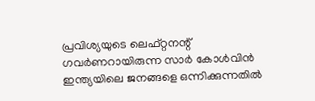പ്രവിശ്യയുടെ ലെഫ്റ്റനന്റ് ഗവർണറായിരുന്ന സാർ കോൾവിൻ ഇന്ത്യയിലെ ജനങ്ങളെ ഒന്നിക്കുന്നതിൽ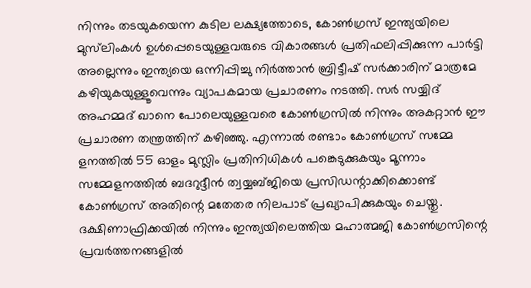നിന്നും തടയുകയെന്ന കുടില ലക്ഷ്യത്തോടെ, കോൺഗ്രസ് ഇന്ത്യയിലെ മുസ്‌ലിംകൾ ഉൾപ്പെടെയുള്ളവരുടെ വികാരങ്ങൾ പ്രതിഫലിപ്പിക്കുന്ന പാർട്ടി അല്ലെന്നും ഇന്ത്യയെ ഒന്നിപ്പിച്ചു നിർത്താൻ ബ്രിട്ടീഷ് സർക്കാരിന് മാത്രമേ കഴിയുകയുള്ളൂവെന്നും വ്യാപകമായ പ്രചാരണം നടത്തി. സർ സയ്യിദ് അഹമ്മദ് ഖാനെ പോലെയുള്ളവരെ കോൺഗ്രസിൽ നിന്നും അകറ്റാൻ ഈ പ്രചാരണ തന്ത്രത്തിന് കഴിഞ്ഞു. എന്നാൽ രണ്ടാം കോൺഗ്രസ് സമ്മേ
ളനത്തിൽ 55 ഓളം മുസ്ലിം പ്രതിനിധികൾ പങ്കെടുക്കുകയും മൂന്നാം സമ്മേളനത്തിൽ ബദറുദ്ദീൻ ത്വയ്യബ്ജിയെ പ്രസിഡന്റാക്കിക്കൊണ്ട് കോൺഗ്രസ് അതിന്റെ മതേതര നിലപാട് പ്രഖ്യാപിക്കുകയും ചെയ്തു.
ദക്ഷിണാഫ്രിക്കയിൽ നിന്നും ഇന്ത്യയിലെത്തിയ മഹാത്മജി കോൺഗ്രസിന്റെ പ്രവർത്തനങ്ങളിൽ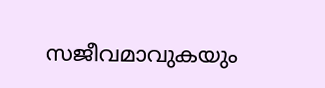സജീവമാവുകയും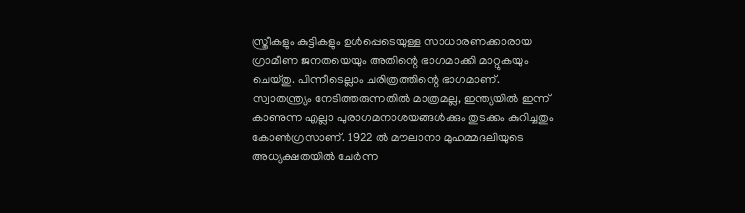സ്ത്രീകളും കുട്ടികളും ഉൾപ്പെടെയുള്ള സാധാരണക്കാരായ  ഗ്രാമീണ ജനതയെയും അതിന്റെ ഭാഗമാക്കി മാറ്റുകയും ചെയ്തു. പിന്നീടെല്ലാം ചരിത്രത്തിന്റെ ഭാഗമാണ്.
സ്വാതന്ത്ര്യം നേടിത്തരുന്നതിൽ മാത്രമല്ല, ഇന്ത്യയിൽ ഇന്ന് കാണുന്ന എല്ലാ പുരാഗമനാശയങ്ങൾക്കും തുടക്കം കുറിച്ചതും കോൺഗ്രസാണ്. 1922 ൽ മൗലാനാ മുഹമ്മദലിയുടെ അധ്യക്ഷതയിൽ ചേർന്ന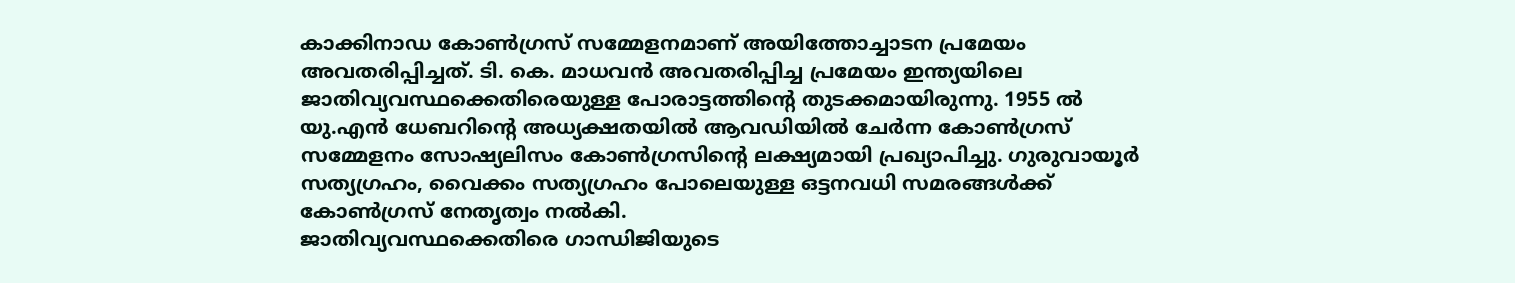കാക്കിനാഡ കോൺഗ്രസ് സമ്മേളനമാണ് അയിത്തോച്ചാടന പ്രമേയം അവതരിപ്പിച്ചത്. ടി. കെ. മാധവൻ അവതരിപ്പിച്ച പ്രമേയം ഇന്ത്യയിലെ ജാതിവ്യവസ്ഥക്കെതിരെയുള്ള പോരാട്ടത്തിന്റെ തുടക്കമായിരുന്നു. 1955 ൽ യു.എൻ ധേബറിന്റെ അധ്യക്ഷതയിൽ ആവഡിയിൽ ചേർന്ന കോൺഗ്രസ് സമ്മേളനം സോഷ്യലിസം കോൺഗ്രസിന്റെ ലക്ഷ്യമായി പ്രഖ്യാപിച്ചു. ഗുരുവായൂർ സത്യഗ്രഹം, വൈക്കം സത്യഗ്രഹം പോലെയുള്ള ഒട്ടനവധി സമരങ്ങൾക്ക് കോൺഗ്രസ് നേതൃത്വം നൽകി.
ജാതിവ്യവസ്ഥക്കെതിരെ ഗാന്ധിജിയുടെ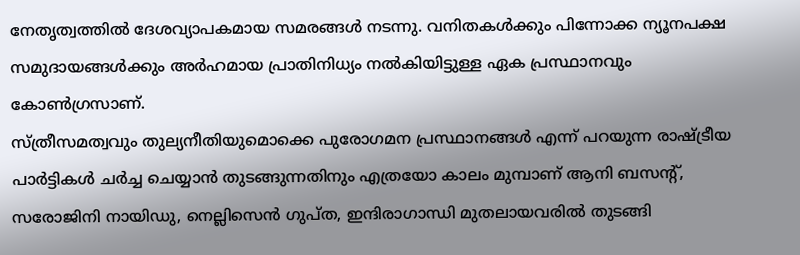നേതൃത്വത്തിൽ ദേശവ്യാപകമായ സമരങ്ങൾ നടന്നു. വനിതകൾക്കും പിന്നോക്ക ന്യൂനപക്ഷ സമുദായങ്ങൾക്കും അർഹമായ പ്രാതിനിധ്യം നൽകിയിട്ടുള്ള ഏക പ്രസ്ഥാനവും കോൺഗ്രസാണ്.
സ്ത്രീസമത്വവും തുല്യനീതിയുമൊക്കെ പുരോഗമന പ്രസ്ഥാനങ്ങൾ എന്ന് പറയുന്ന രാഷ്ട്രീയ പാർട്ടികൾ ചർച്ച ചെയ്യാൻ തുടങ്ങുന്നതിനും എത്രയോ കാലം മുമ്പാണ് ആനി ബസന്റ്, സരോജിനി നായിഡു, നെല്ലിസെൻ ഗുപ്ത, ഇന്ദിരാഗാന്ധി മുതലായവരിൽ തുടങ്ങി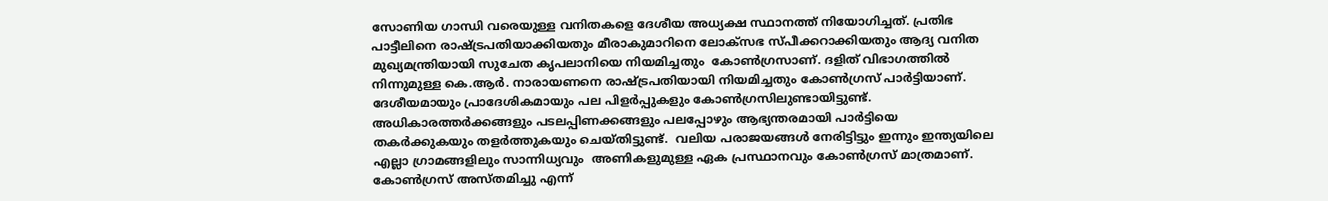സോണിയ ഗാന്ധി വരെയുള്ള വനിതകളെ ദേശീയ അധ്യക്ഷ സ്ഥാനത്ത് നിയോഗിച്ചത്. പ്രതിഭ പാട്ടീലിനെ രാഷ്ട്രപതിയാക്കിയതും മീരാകുമാറിനെ ലോക്‌സഭ സ്പീക്കറാക്കിയതും ആദ്യ വനിത മുഖ്യമന്ത്രിയായി സുചേത കൃപലാനിയെ നിയമിച്ചതും  കോൺഗ്രസാണ്. ദളിത് വിഭാഗത്തിൽ നിന്നുമുള്ള കെ.ആർ. നാരായണനെ രാഷ്ട്രപതിയായി നിയമിച്ചതും കോൺഗ്രസ് പാർട്ടിയാണ്.
ദേശീയമായും പ്രാദേശികമായും പല പിളർപ്പുകളും കോൺഗ്രസിലുണ്ടായിട്ടുണ്ട്. അധികാരത്തർക്കങ്ങളും പടലപ്പിണക്കങ്ങളും പലപ്പോഴും ആഭ്യന്തരമായി പാർട്ടിയെ തകർക്കുകയും തളർത്തുകയും ചെയ്തിട്ടുണ്ട്.  വലിയ പരാജയങ്ങൾ നേരിട്ടിട്ടും ഇന്നും ഇന്ത്യയിലെ എല്ലാ ഗ്രാമങ്ങളിലും സാന്നിധ്യവും  അണികളുമുള്ള ഏക പ്രസ്ഥാനവും കോൺഗ്രസ് മാത്രമാണ്.
കോൺഗ്രസ് അസ്തമിച്ചു എന്ന്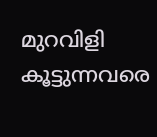മുറവിളി കൂട്ടുന്നവരെ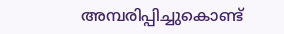അമ്പരിപ്പിച്ചുകൊണ്ട്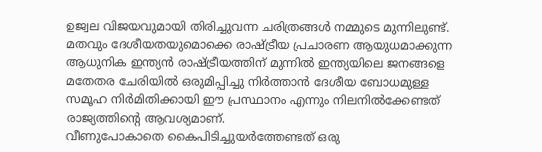ഉജ്വല വിജയവുമായി തിരിച്ചുവന്ന ചരിത്രങ്ങൾ നമ്മുടെ മുന്നിലുണ്ട്. മതവും ദേശീയതയുമൊക്കെ രാഷ്ട്രീയ പ്രചാരണ ആയുധമാക്കുന്ന ആധുനിക ഇന്ത്യൻ രാഷ്ട്രീയത്തിന് മുന്നിൽ ഇന്ത്യയിലെ ജനങ്ങളെ മതേതര ചേരിയിൽ ഒരുമിപ്പിച്ചു നിർത്താൻ ദേശീയ ബോധമുള്ള സമൂഹ നിർമിതിക്കായി ഈ പ്രസ്ഥാനം എന്നും നിലനിൽക്കേണ്ടത് രാജ്യത്തിന്റെ ആവശ്യമാണ്.
വീണുപോകാതെ കൈപിടിച്ചുയർത്തേണ്ടത് ഒരു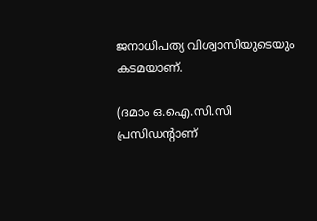ജനാധിപത്യ വിശ്വാസിയുടെയും കടമയാണ്.

(ദമാം ഒ.ഐ.സി.സി പ്രസിഡന്റാണ്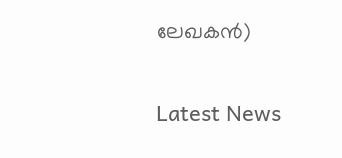ലേഖകൻ)

Latest News